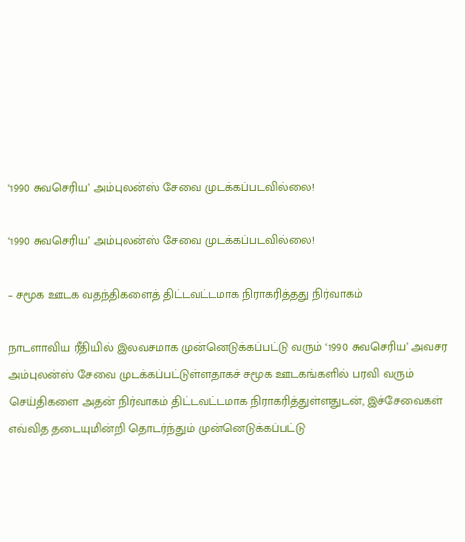‘1990 சுவசெரிய’ அம்புலன்ஸ் சேவை முடக்கப்படவில்லை!

‘1990 சுவசெரிய’ அம்புலன்ஸ் சேவை முடக்கப்படவில்லை!

– சமூக ஊடக வதந்திகளைத் திட்டவட்டமாக நிராகரித்தது நிர்வாகம்

நாடளாவிய ரீதியில் இலவசமாக முன்னெடுக்கப்பட்டு வரும் ‘1990 சுவசெரிய’ அவசர அம்புலன்ஸ் சேவை முடக்கப்பட்டுள்ளதாகச் சமூக ஊடகங்களில் பரவி வரும் செய்திகளை அதன் நிர்வாகம் திட்டவட்டமாக நிராகரித்துள்ளதுடன், இச்சேவைகள் எவ்வித தடையுமின்றி தொடர்ந்தும் முன்னெடுக்கப்பட்டு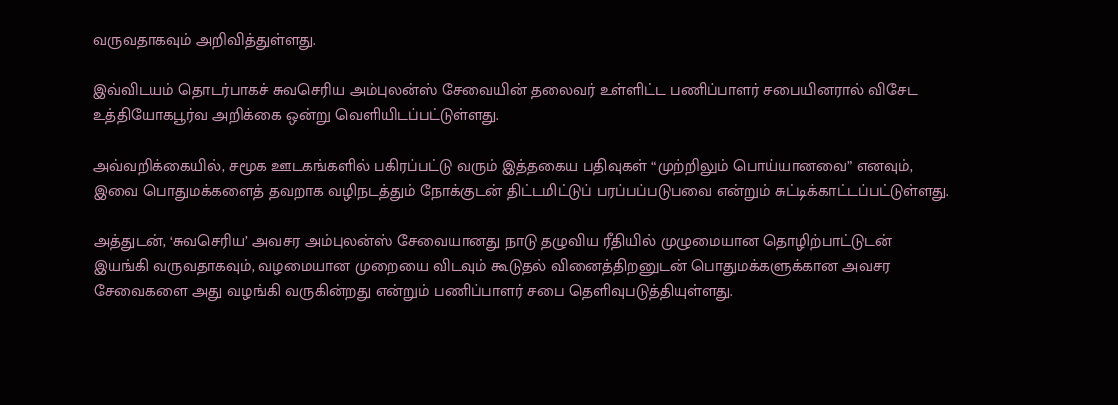வருவதாகவும் அறிவித்துள்ளது.

இவ்விடயம் தொடர்பாகச் சுவசெரிய அம்புலன்ஸ் சேவையின் தலைவர் உள்ளிட்ட பணிப்பாளர் சபையினரால் விசேட உத்தியோகபூர்வ அறிக்கை ஒன்று வெளியிடப்பட்டுள்ளது.

அவ்வறிக்கையில், சமூக ஊடகங்களில் பகிரப்பட்டு வரும் இத்தகைய பதிவுகள் “முற்றிலும் பொய்யானவை” எனவும், இவை பொதுமக்களைத் தவறாக வழிநடத்தும் நோக்குடன் திட்டமிட்டுப் பரப்பப்படுபவை என்றும் சுட்டிக்காட்டப்பட்டுள்ளது.

அத்துடன், ‘சுவசெரிய’ அவசர அம்புலன்ஸ் சேவையானது நாடு தழுவிய ரீதியில் முழுமையான தொழிற்பாட்டுடன் இயங்கி வருவதாகவும், வழமையான முறையை விடவும் கூடுதல் வினைத்திறனுடன் பொதுமக்களுக்கான அவசர சேவைகளை அது வழங்கி வருகின்றது என்றும் பணிப்பாளர் சபை தெளிவுபடுத்தியுள்ளது.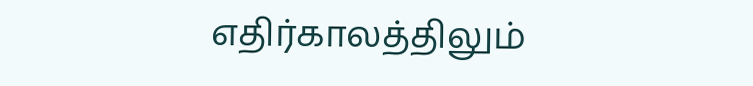எதிர்காலத்திலும்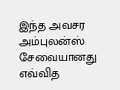இந்த அவசர அம்புலன்ஸ் சேவையானது எவ்வித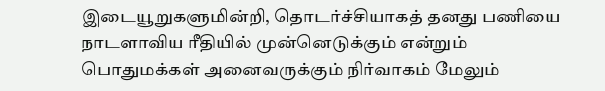இடையூறுகளுமின்றி, தொடர்ச்சியாகத் தனது பணியை நாடளாவிய ரீதியில் முன்னெடுக்கும் என்றும் பொதுமக்கள் அனைவருக்கும் நிர்வாகம் மேலும்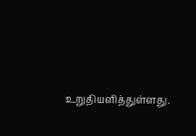உறுதியளித்துள்ளது.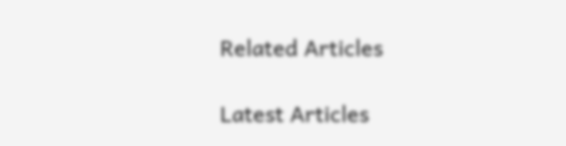Related Articles

Latest Articles